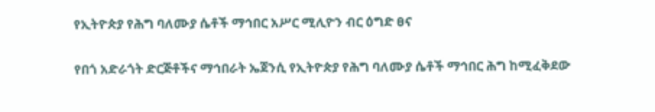የኢትዮጵያ የሕግ ባለሙያ ሴቶች ማኅበር አሥር ሚሊዮን ብር ዕግድ ፀና

የበጎ አድራጎት ድርጅቶችና ማኅበራት ኤጀንሲ የኢትዮጵያ የሕግ ባለሙያ ሴቶች ማኅበር ሕግ ከሚፈቅደው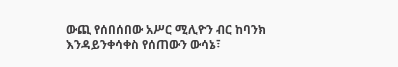ውጪ የሰበሰበው አሥር ሚሊዮን ብር ከባንክ እንዳይንቀሳቀስ የሰጠውን ውሳኔ፣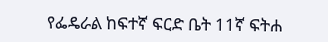የፌዴራል ከፍተኛ ፍርድ ቤት 11ኛ ፍትሐ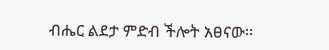ብሔር ልደታ ምድብ ችሎት አፀናው፡፡